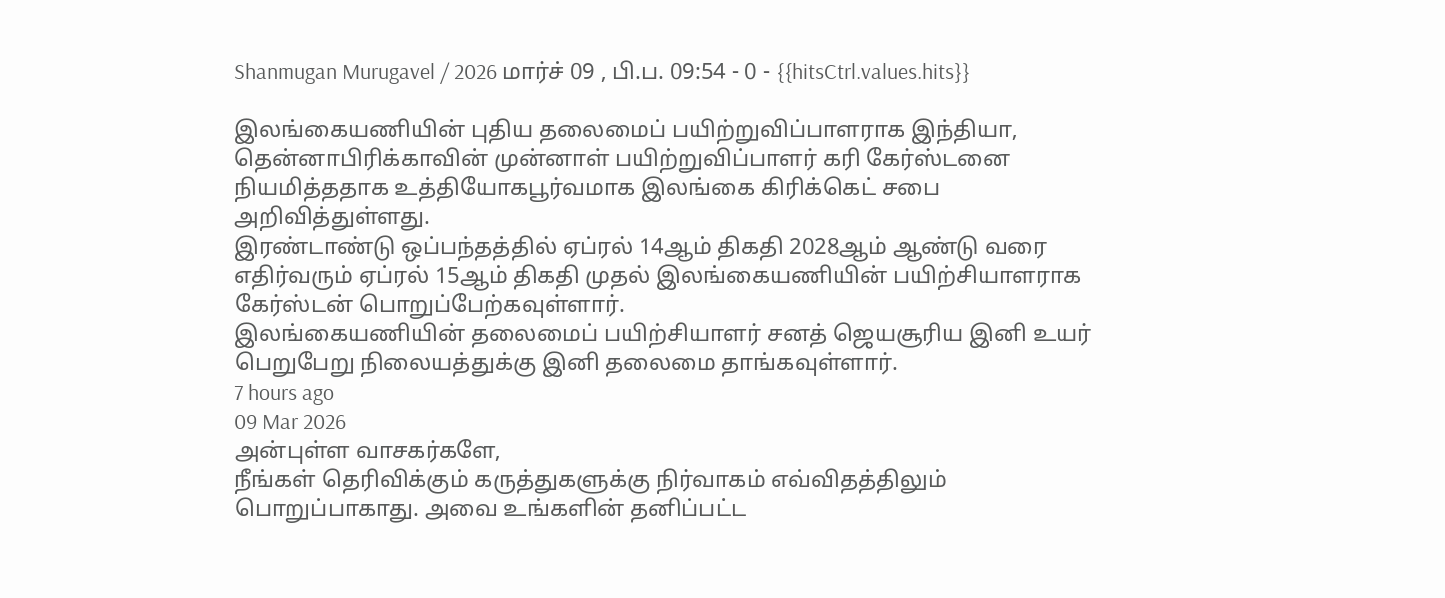Shanmugan Murugavel / 2026 மார்ச் 09 , பி.ப. 09:54 - 0 - {{hitsCtrl.values.hits}}

இலங்கையணியின் புதிய தலைமைப் பயிற்றுவிப்பாளராக இந்தியா, தென்னாபிரிக்காவின் முன்னாள் பயிற்றுவிப்பாளர் கரி கேர்ஸ்டனை நியமித்ததாக உத்தியோகபூர்வமாக இலங்கை கிரிக்கெட் சபை அறிவித்துள்ளது.
இரண்டாண்டு ஒப்பந்தத்தில் ஏப்ரல் 14ஆம் திகதி 2028ஆம் ஆண்டு வரை எதிர்வரும் ஏப்ரல் 15ஆம் திகதி முதல் இலங்கையணியின் பயிற்சியாளராக கேர்ஸ்டன் பொறுப்பேற்கவுள்ளார்.
இலங்கையணியின் தலைமைப் பயிற்சியாளர் சனத் ஜெயசூரிய இனி உயர் பெறுபேறு நிலையத்துக்கு இனி தலைமை தாங்கவுள்ளார்.
7 hours ago
09 Mar 2026
அன்புள்ள வாசகர்களே,
நீங்கள் தெரிவிக்கும் கருத்துகளுக்கு நிர்வாகம் எவ்விதத்திலும் பொறுப்பாகாது. அவை உங்களின் தனிப்பட்ட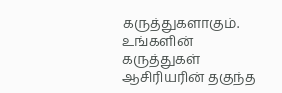கருத்துகளாகும். உங்களின் கருத்துகள் ஆசிரியரின் தகுந்த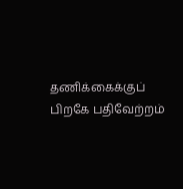தணிக்கைக்குப் பிறகே பதிவேற்றம்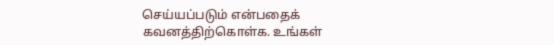செய்யப்படும் என்பதைக் கவனத்திற்கொள்க. உங்கள்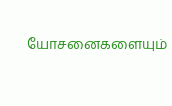யோசனைகளையும்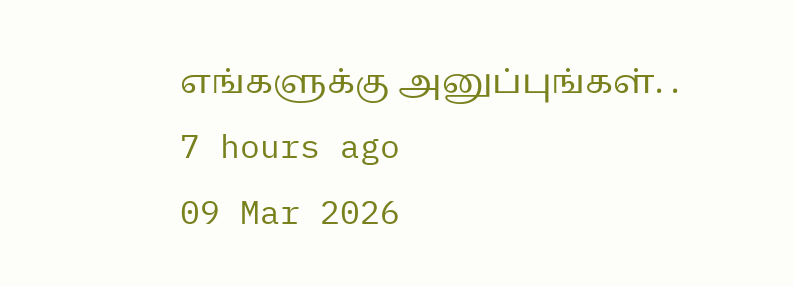எங்களுக்கு அனுப்புங்கள். .
7 hours ago
09 Mar 2026